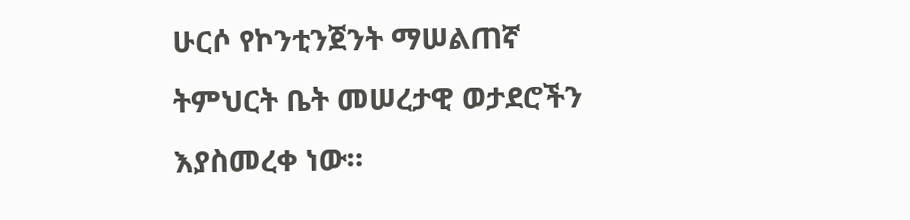ሁርሶ የኮንቲንጀንት ማሠልጠኛ ትምህርት ቤት መሠረታዊ ወታደሮችን እያስመረቀ ነው።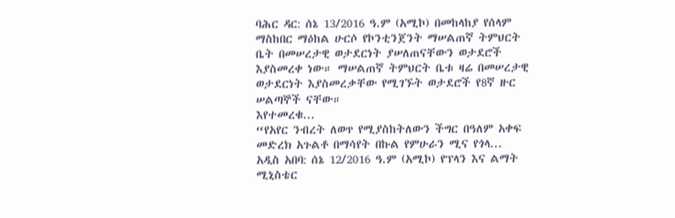ባሕር ዳር: ሰኔ 13/2016 ዓ.ም (አሚኮ) በመከላከያ የሰላም ማስከበር ማዕከል ሁርሶ የኮንቲንጀንት ማሠልጠኛ ትምህርት ቤት በመሠረታዊ ወታደርነት ያሠለጠናቸውን ወታደሮች እያስመረቀ ነው። ማሠልጠኛ ትምህርት ቤቱ ዛሬ በመሠረታዊ ወታደርነት እያስመረቃቸው የሚገኙት ወታደሮች የ8ኛ ዙር ሠልጣኞች ናቸው።
እየተመረቁ...
“የአየር ንብረት ለወጥ የሚያስከትለውን ችግር በዓለም አቀፍ መድረክ አጉልቶ በማሳየት በኩል የምሁራን ሚና የጎላ...
አዲስ አበባ: ሰኔ 12/2016 ዓ.ም (አሚኮ) የፕላን እና ልማት ሚኒስቴር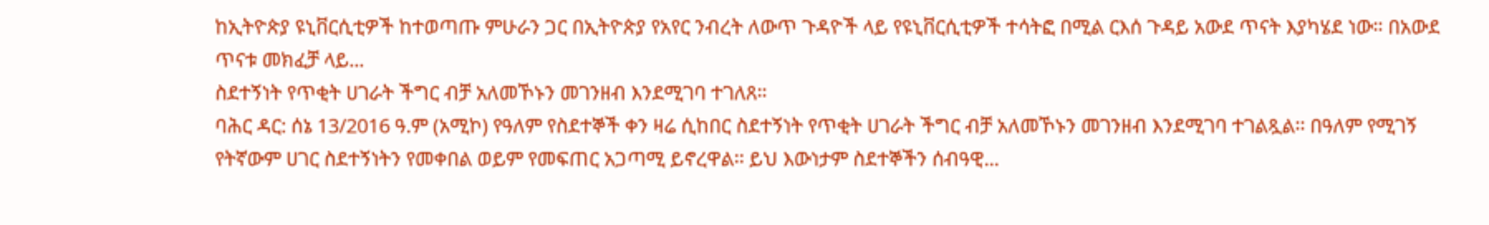ከኢትዮጵያ ዩኒቨርሲቲዎች ከተወጣጡ ምሁራን ጋር በኢትዮጵያ የአየር ንብረት ለውጥ ጉዳዮች ላይ የዩኒቨርሲቲዎች ተሳትፎ በሚል ርእሰ ጉዳይ አውደ ጥናት እያካሄደ ነው። በአውደ ጥናቱ መክፈቻ ላይ...
ስደተኝነት የጥቂት ሀገራት ችግር ብቻ አለመኾኑን መገንዘብ እንደሚገባ ተገለጸ።
ባሕር ዳር: ሰኔ 13/2016 ዓ.ም (አሚኮ) የዓለም የስደተኞች ቀን ዛሬ ሲከበር ስደተኝነት የጥቂት ሀገራት ችግር ብቻ አለመኾኑን መገንዘብ እንደሚገባ ተገልጿል፡፡ በዓለም የሚገኝ የትኛውም ሀገር ስደተኝነትን የመቀበል ወይም የመፍጠር አጋጣሚ ይኖረዋል፡፡ ይህ እውነታም ስደተኞችን ሰብዓዊ...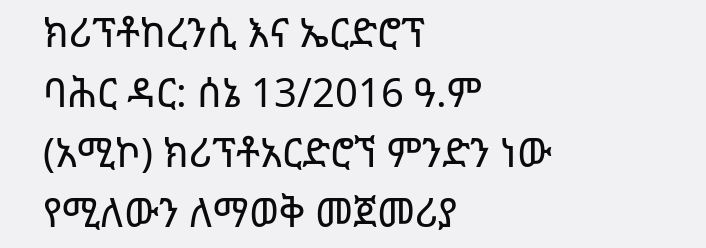ክሪፕቶከረንሲ እና ኤርድሮፕ
ባሕር ዳር: ሰኔ 13/2016 ዓ.ም (አሚኮ) ክሪፕቶአርድሮኘ ምንድን ነው የሚለውን ለማወቅ መጀመሪያ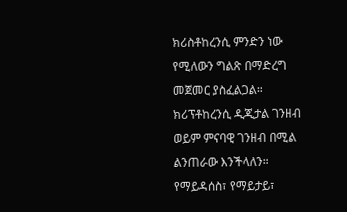ክሪስቶከረንሲ ምንድን ነው የሚለውን ግልጽ በማድረግ መጀመር ያስፈልጋል። ክሪፕቶከረንሲ ዲጂታል ገንዘብ ወይም ምናባዊ ገንዘብ በሚል ልንጠራው እንችላለን። የማይዳሰስ፣ የማይታይ፣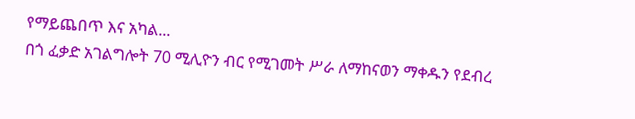የማይጨበጥ እና አካል...
በጎ ፈቃድ አገልግሎት 70 ሚሊዮን ብር የሚገመት ሥራ ለማከናወን ማቀዱን የደብረ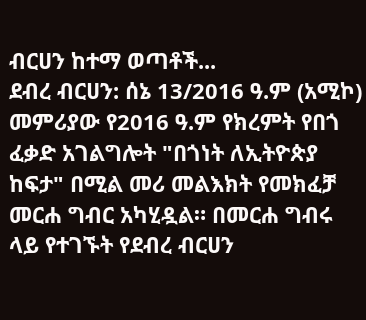ብርሀን ከተማ ወጣቶች...
ደብረ ብርሀን: ሰኔ 13/2016 ዓ.ም (አሚኮ) መምሪያው የ2016 ዓ.ም የክረምት የበጎ ፈቃድ አገልግሎት "በጎነት ለኢትዮጵያ ከፍታ" በሚል መሪ መልእክት የመክፈቻ መርሐ ግብር አካሂዷል። በመርሐ ግብሩ ላይ የተገኙት የደብረ ብርሀን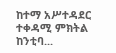ከተማ አሥተዳደር ተቀዳሚ ምክትል ከንቲባ...